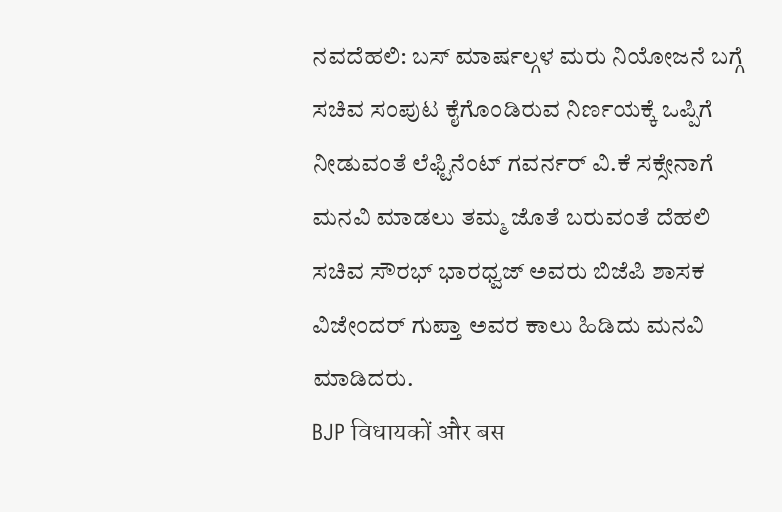ನವದೆಹಲಿ: ಬಸ್ ಮಾರ್ಷಲ್ಗಳ ಮರು ನಿಯೋಜನೆ ಬಗ್ಗೆ ಸಚಿವ ಸಂಪುಟ ಕೈಗೊಂಡಿರುವ ನಿರ್ಣಯಕ್ಕೆ ಒಪ್ಪಿಗೆ ನೀಡುವಂತೆ ಲೆಫ್ಟಿನೆಂಟ್ ಗವರ್ನರ್ ವಿ.ಕೆ ಸಕ್ಸೇನಾಗೆ ಮನವಿ ಮಾಡಲು ತಮ್ಮ ಜೊತೆ ಬರುವಂತೆ ದೆಹಲಿ ಸಚಿವ ಸೌರಭ್ ಭಾರಧ್ವಜ್ ಅವರು ಬಿಜೆಪಿ ಶಾಸಕ ವಿಜೇಂದರ್ ಗುಪ್ತಾ ಅವರ ಕಾಲು ಹಿಡಿದು ಮನವಿ ಮಾಡಿದರು.
BJP विधायकों और बस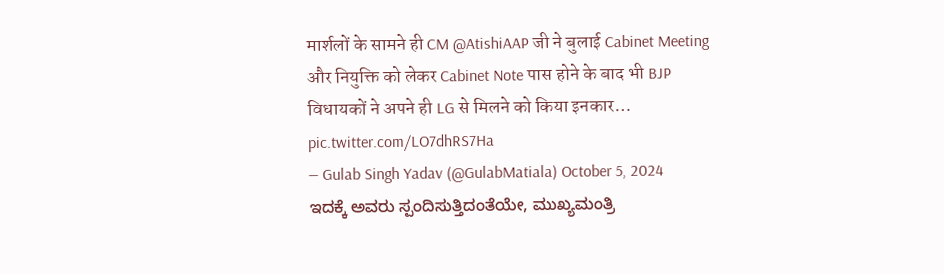मार्शलों के सामने ही CM @AtishiAAP जी ने बुलाई Cabinet Meeting और नियुक्ति को लेकर Cabinet Note पास होने के बाद भी BJP विधायकों ने अपने ही LG से मिलने को किया इनकार… pic.twitter.com/LO7dhRS7Ha
— Gulab Singh Yadav (@GulabMatiala) October 5, 2024
ಇದಕ್ಕೆ ಅವರು ಸ್ಪಂದಿಸುತ್ತಿದಂತೆಯೇ, ಮುಖ್ಯಮಂತ್ರಿ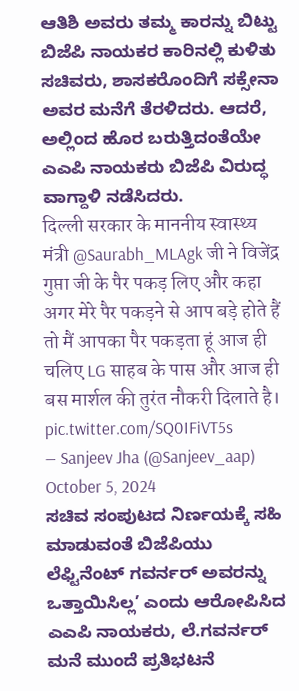ಆತಿಶಿ ಅವರು ತಮ್ಮ ಕಾರನ್ನು ಬಿಟ್ಟು ಬಿಜೆಪಿ ನಾಯಕರ ಕಾರಿನಲ್ಲಿ ಕುಳಿತು ಸಚಿವರು, ಶಾಸಕರೊಂದಿಗೆ ಸಕ್ಸೇನಾ ಅವರ ಮನೆಗೆ ತೆರಳಿದರು. ಆದರೆ, ಅಲ್ಲಿಂದ ಹೊರ ಬರುತ್ತಿದಂತೆಯೇ ಎಎಪಿ ನಾಯಕರು ಬಿಜೆಪಿ ವಿರುದ್ಧ ವಾಗ್ದಾಳಿ ನಡೆಸಿದರು.
दिल्ली सरकार के माननीय स्वास्थ्य मंत्री @Saurabh_MLAgk जी ने विजेंद्र गुप्ता जी के पैर पकड़ लिए और कहा अगर मेरे पैर पकड़ने से आप बड़े होते हैं तो मैं आपका पैर पकड़ता हूं आज ही चलिए LG साहब के पास और आज ही बस मार्शल की तुरंत नौकरी दिलाते है। pic.twitter.com/SQ0IFiVT5s
— Sanjeev Jha (@Sanjeev_aap) October 5, 2024
ಸಚಿವ ಸಂಪುಟದ ನಿರ್ಣಯಕ್ಕೆ ಸಹಿ ಮಾಡುವಂತೆ ಬಿಜೆಪಿಯು ಲೆಫ್ಟಿನೆಂಟ್ ಗವರ್ನರ್ ಅವರನ್ನು ಒತ್ತಾಯಿಸಿಲ್ಲ’ ಎಂದು ಆರೋಪಿಸಿದ ಎಎಪಿ ನಾಯಕರು, ಲೆ.ಗವರ್ನರ್ ಮನೆ ಮುಂದೆ ಪ್ರತಿಭಟನೆ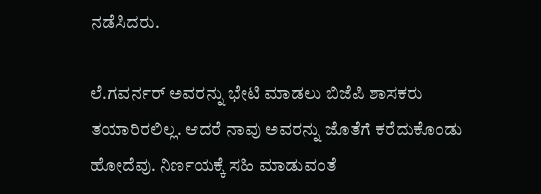ನಡೆಸಿದರು.

ಲೆ.ಗವರ್ನರ್ ಅವರನ್ನು ಭೇಟಿ ಮಾಡಲು ಬಿಜೆಪಿ ಶಾಸಕರು ತಯಾರಿರಲಿಲ್ಲ. ಆದರೆ ನಾವು ಅವರನ್ನು ಜೊತೆಗೆ ಕರೆದುಕೊಂಡು ಹೋದೆವು. ನಿರ್ಣಯಕ್ಕೆ ಸಹಿ ಮಾಡುವಂತೆ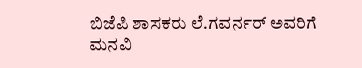ಬಿಜೆಪಿ ಶಾಸಕರು ಲೆ.ಗವರ್ನರ್ ಅವರಿಗೆ ಮನವಿ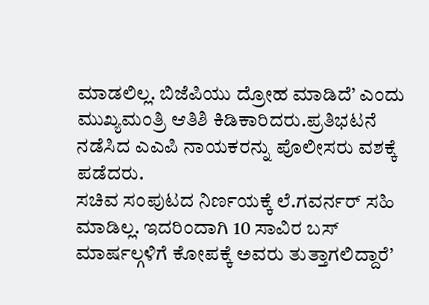ಮಾಡಲಿಲ್ಲ. ಬಿಜೆಪಿಯು ದ್ರೋಹ ಮಾಡಿದೆ’ ಎಂದು ಮುಖ್ಯಮಂತ್ರಿ ಆತಿಶಿ ಕಿಡಿಕಾರಿದರು.ಪ್ರತಿಭಟನೆ ನಡೆಸಿದ ಎಎಪಿ ನಾಯಕರನ್ನು ಪೊಲೀಸರು ವಶಕ್ಕೆ ಪಡೆದರು.
ಸಚಿವ ಸಂಪುಟದ ನಿರ್ಣಯಕ್ಕೆ ಲೆ.ಗವರ್ನರ್ ಸಹಿ ಮಾಡಿಲ್ಲ. ಇದರಿಂದಾಗಿ 10 ಸಾವಿರ ಬಸ್ ಮಾರ್ಷಲ್ಗಳಿಗೆ ಕೋಪಕ್ಕೆ ಅವರು ತುತ್ತಾಗಲಿದ್ದಾರೆ’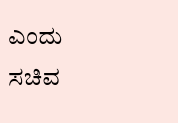ಎಂದು ಸಚಿವ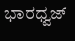ಭಾರಧ್ವಜ್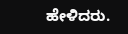ಹೇಳಿದರು.